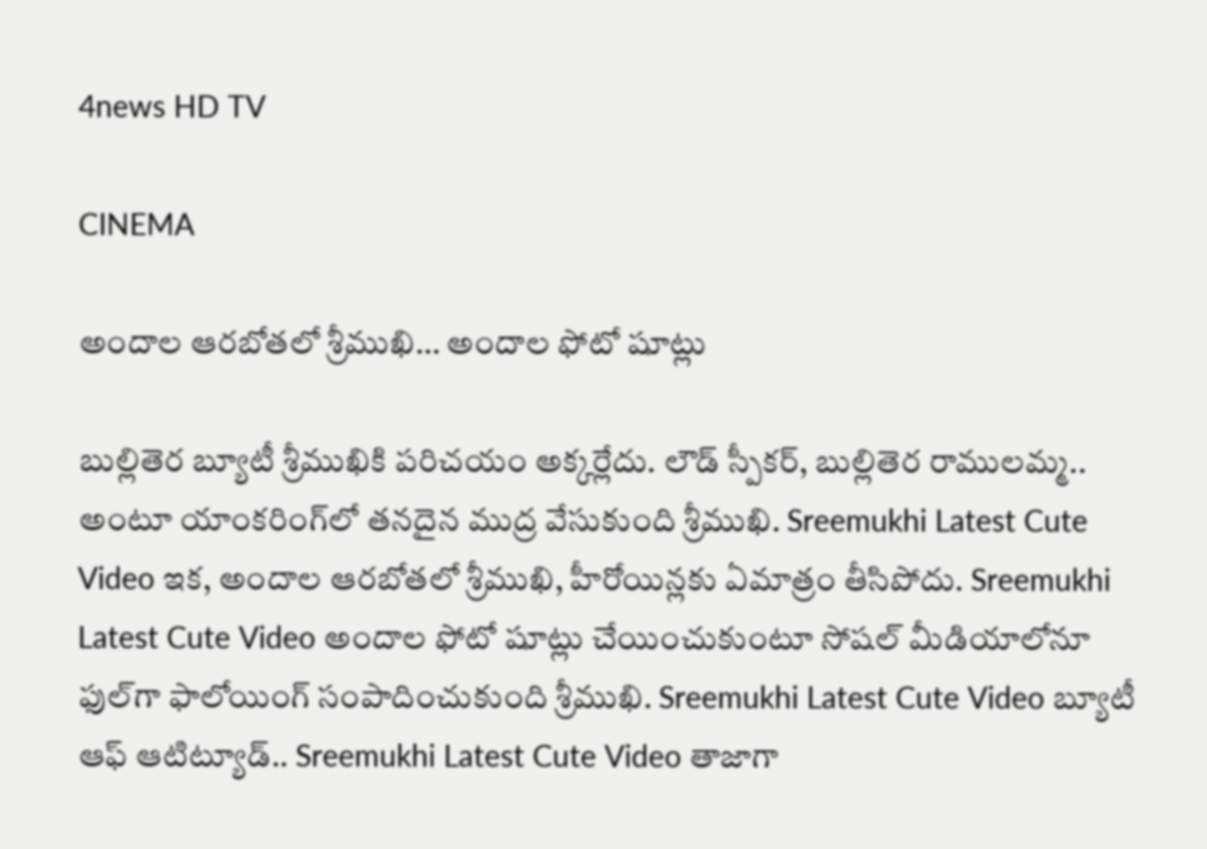4news HD TV

CINEMA

అందాల ఆరబోతలో శ్రీముఖి… అందాల ఫోటో షూట్లు

బుల్లితెర బ్యూటీ శ్రీముఖికి పరిచయం అక్కర్లేదు. లౌడ్ స్పీకర్, బుల్లితెర రాములమ్మ.. అంటూ యాంకరింగ్‌లో తనదైన ముద్ర వేసుకుంది శ్రీముఖి. Sreemukhi Latest Cute Video ఇక, అందాల ఆరబోతలో శ్రీముఖి, హీరోయిన్లకు ఏమాత్రం తీసిపోదు. Sreemukhi Latest Cute Video అందాల ఫోటో షూట్లు చేయించుకుంటూ సోషల్ మీడియాలోనూ ఫుల్‌గా ఫాలోయింగ్ సంపాదించుకుంది శ్రీముఖి. Sreemukhi Latest Cute Video బ్యూటీ ఆఫ్ ఆటిట్యూడ్.. Sreemukhi Latest Cute Video తాజాగా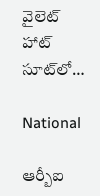వైలెట్ హాట్ సూట్‌లో…

National

ఆర్బీఐ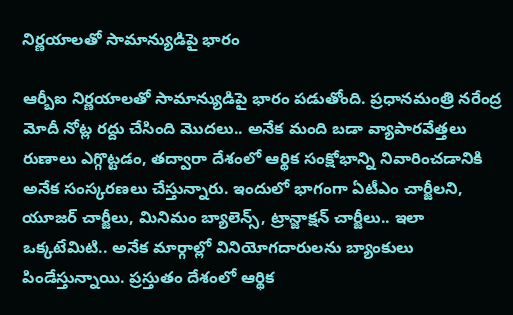నిర్ణయాలతో సామాన్యుడిపై భారం

ఆర్బీఐ నిర్ణయాలతో సామాన్యుడిపై భారం పడుతోంది. ప్రధానమంత్రి నరేంద్ర మోదీ నోట్ల రద్దు చేసింది మొదలు.. అనేక మంది బడా వ్యాపారవేత్తలు రుణాలు ఎగ్గొట్టడం, తద్వారా దేశంలో ఆర్థిక సంక్షోభాన్ని నివారించడానికి అనేక సంస్కరణలు చేస్తున్నారు. ఇందులో భాగంగా ఏటీఎం చార్జీలని, యూజర్‌ చార్జీలు, మినిమం బ్యాలెన్స్‌, ట్రాన్జాక్షన్‌ చార్జీలు.. ఇలా ఒక్కటేమిటి.. అనేక మార్గాల్లో వినియోగదారులను బ్యాంకులు పిండేస్తున్నాయి. ప్రస్తుతం దేశంలో ఆర్థిక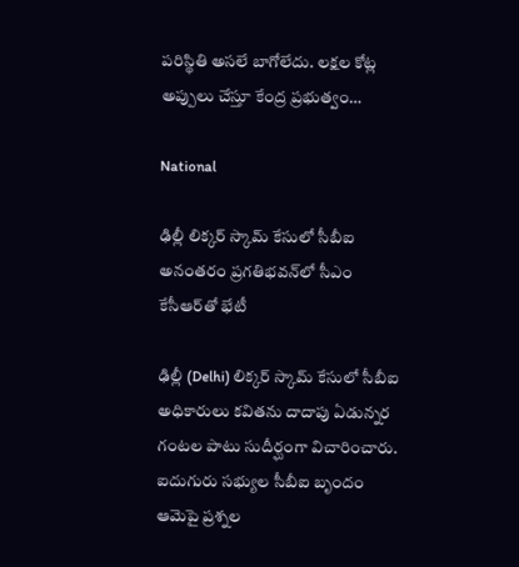పరిస్థితి అసలే బాగోలేదు. లక్షల కోట్ల అప్పులు చేస్తూ కేంద్ర ప్రభుత్వం…

National

ఢిల్లీ లిక్కర్‌ స్కామ్‌ కేసులో సీబీఐ అనంతరం ప్రగతిభవన్‌లో సీఎం కేసీఆర్‌తో భేటీ

ఢిల్లీ (Delhi) లిక్కర్‌ స్కామ్‌ కేసులో సీబీఐ అధికారులు కవితను దాదాపు ఏడున్నర గంటల పాటు సుదీర్ఘంగా విచారించారు. ఐదుగురు సభ్యుల సీబీఐ బృందం ఆమెపై ప్రశ్నల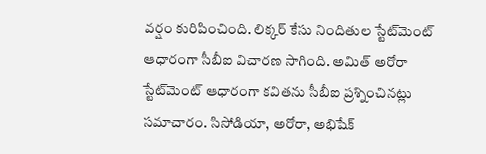వర్షం కురిపించింది. లిక్కర్‌ కేసు నిందితుల స్టేట్‌మెంట్ ఆధారంగా సీబీఐ విచారణ సాగింది. అమిత్‌ అరోరా స్టేట్‌మెంట్ ఆధారంగా కవితను సీబీఐ ప్రశ్నించినట్లు సమాచారం. సిసోడియా, అరోరా, అభిషేక్‌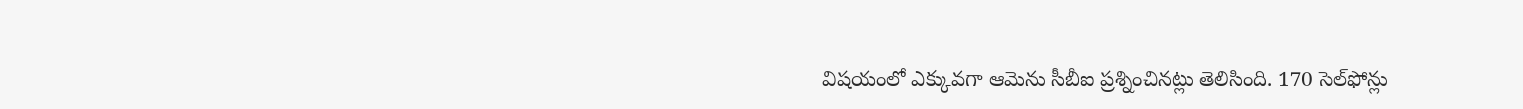విషయంలో ఎక్కువగా ఆమెను సీబీఐ ప్రశ్నించినట్లు తెలిసింది. 170 సెల్‌ఫోన్లు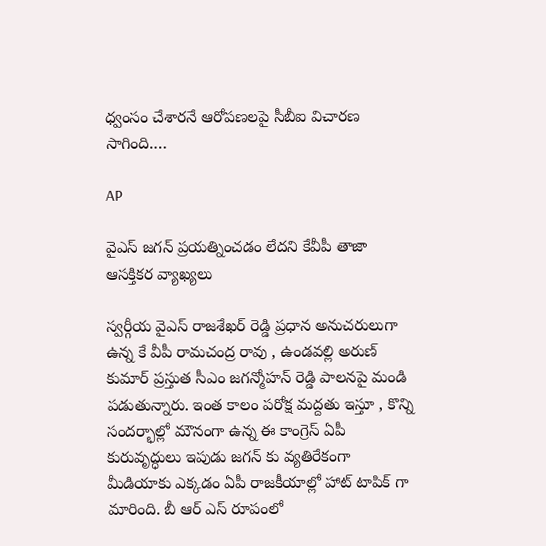ధ్వంసం చేశారనే ఆరోపణలపై సీబీఐ విచారణ సాగింది.…

AP

వైఎస్ జగన్ ప్రయత్నించడం లేదని కేవీపీ తాజా ఆసక్తికర వ్యాఖ్యలు

స్వర్గీయ వైఎస్ రాజశేఖర్ రెడ్డి ప్రధాన అనుచరులుగా ఉన్న కే వీపీ రామచంద్ర రావు , ఉండవల్లి అరుణ్ కుమార్ ప్రస్తుత సీఎం జగన్మోహన్ రెడ్డి పాలనపై మండి పడుతున్నారు. ఇంత కాలం పరోక్ష మద్దతు ఇస్తూ , కొన్ని సందర్భాల్లో మౌనంగా ఉన్న ఈ కాంగ్రెస్ ఏపీ కురువృద్ధులు ఇపుడు జగన్ కు వ్యతిరేకంగా మీడియాకు ఎక్కడం ఏపీ రాజకీయాల్లో హాట్ టాపిక్ గా మారింది. బీ ఆర్ ఎస్ రూపంలో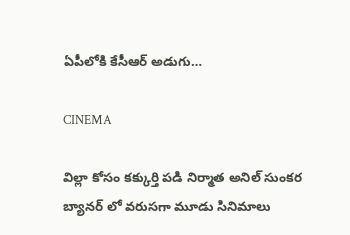ఏపీలోకి కేసీఆర్ అడుగు…

CINEMA

విల్లా కోసం కక్కుర్తి పడి నిర్మాత అనిల్ సుంకర బ్యానర్ లో వరుసగా మూడు సినిమాలు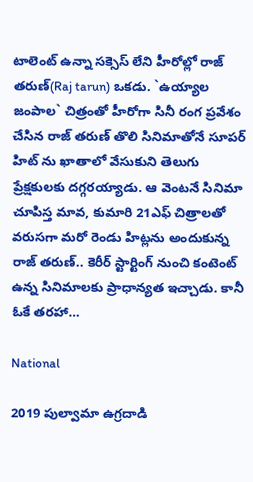టాలెంట్ ఉన్నా సక్సెస్ లేని హీరోల్లో రాజ్ తరుణ్(Raj tarun) ఒకడు. `ఉయ్యాల జంపాల` చిత్రంతో హీరోగా సినీ రంగ ప్రవేశం చేసిన రాజ్‌ తరుణ్ తొలి సినిమాతోనే సూపర్ హిట్ ను ఖాతాలో వేసుకుని తెలుగు ప్రేక్షకులకు దగ్గరయ్యాడు. ఆ వెంటనే సినిమా చూపిస్త మావ, కుమారి 21ఎఫ్ చిత్రాలతో వరుసగా మరో రెండు హిట్లను అందుకున్న రాజ్ తరుణ్.. కెరీర్ స్టార్టింగ్ నుంచి కంటెంట్ ఉన్న సినిమాలకు ప్రాధాన్యత ఇచ్చాడు. కానీ ఓకే తరహా…

National

2019 పుల్వామా ఉగ్రదాడి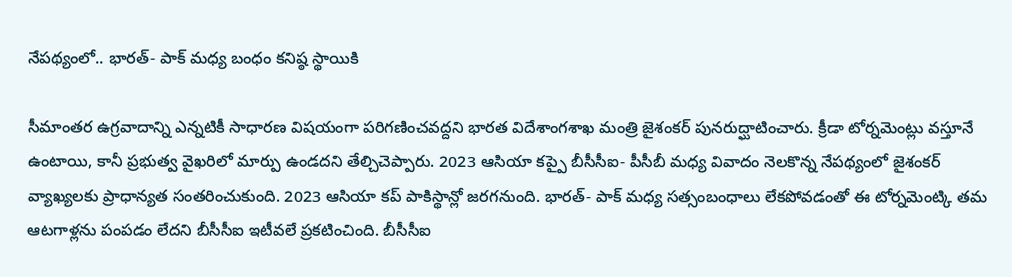నేపథ్యంలో.. భారత్- పాక్ మధ్య బంధం కనిష్ఠ స్థాయికి

సీమాంతర ఉగ్రవాదాన్ని ఎన్నటికీ సాధారణ విషయంగా పరిగణించవద్దని భారత విదేశాంగశాఖ మంత్రి జైశంకర్ పునరుద్ఘాటించారు. క్రీడా టోర్నమెంట్లు వస్తూనే ఉంటాయి, కానీ ప్రభుత్వ వైఖరిలో మార్పు ఉండదని తేల్చిచెప్పారు. 2023 ఆసియా కప్పై బీసీసీఐ- పీసీబీ మధ్య వివాదం నెలకొన్న నేపథ్యంలో జైశంకర్ వ్యాఖ్యలకు ప్రాధాన్యత సంతరించుకుంది. 2023 ఆసియా కప్ పాకిస్థాన్లో జరగనుంది. భారత్- పాక్ మధ్య సత్సంబంధాలు లేకపోవడంతో ఈ టోర్నమెంట్కి తమ ఆటగాళ్లను పంపడం లేదని బీసీసీఐ ఇటీవలే ప్రకటించింది. బీసీసీఐ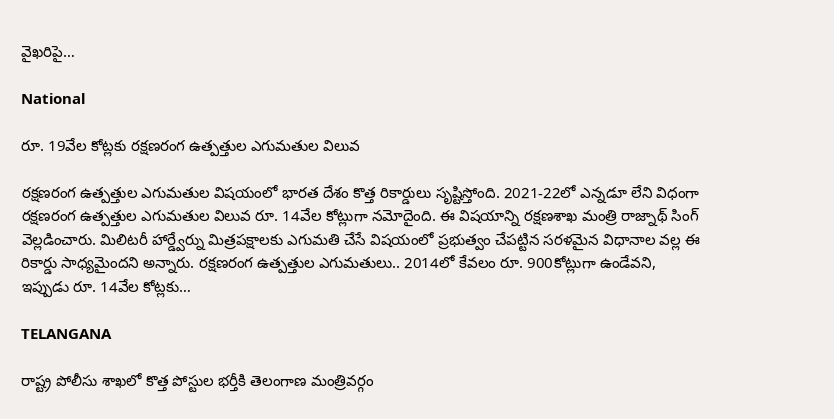వైఖరిపై…

National

రూ. 19వేల కోట్లకు రక్షణరంగ ఉత్పత్తుల ఎగుమతుల విలువ

రక్షణరంగ ఉత్పత్తుల ఎగుమతుల విషయంలో భారత దేశం కొత్త రికార్డులు సృష్టిస్తోంది. 2021-22లో ఎన్నడూ లేని విధంగా రక్షణరంగ ఉత్పత్తుల ఎగుమతుల విలువ రూ. 14వేల కోట్లుగా నమోదైంది. ఈ విషయాన్ని రక్షణశాఖ మంత్రి రాజ్నాథ్ సింగ్ వెల్లడించారు. మిలిటరీ హార్డ్వేర్ను మిత్రపక్షాలకు ఎగుమతి చేసే విషయంలో ప్రభుత్వం చేపట్టిన సరళమైన విధానాల వల్ల ఈ రికార్డు సాధ్యమైందని అన్నారు. రక్షణరంగ ఉత్పత్తుల ఎగుమతులు.. 2014లో కేవలం రూ. 900కోట్లుగా ఉండేవని, ఇప్పుడు రూ. 14వేల కోట్లకు…

TELANGANA

రాష్ట్ర పోలీసు శాఖలో కొత్త పోస్టుల భర్తీకి తెలంగాణ మంత్రివర్గం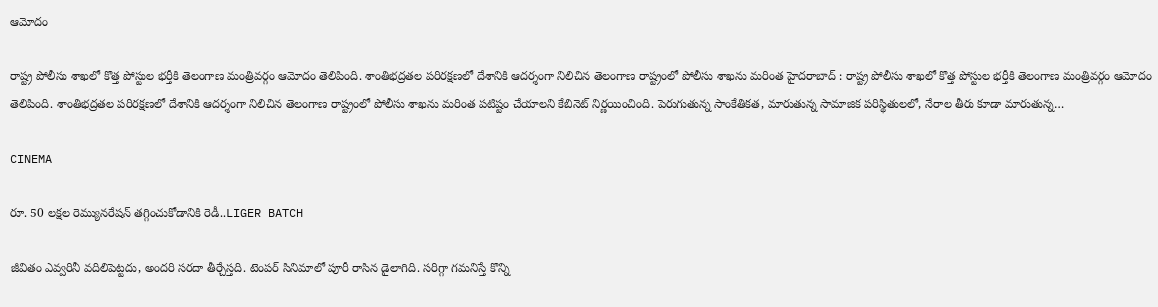ఆమోదం

రాష్ట్ర పోలీసు శాఖలో కొత్త పోస్టుల భర్తీకి తెలంగాణ మంత్రివర్గం ఆమోదం తెలిపింది. శాంతిభద్రతల పరిరక్షణలో దేశానికి ఆదర్శంగా నిలిచిన తెలంగాణ రాష్ట్రంలో పోలీసు శాఖను మరింత హైదరాబాద్ : రాష్ట్ర పోలీసు శాఖలో కొత్త పోస్టుల భర్తీకి తెలంగాణ మంత్రివర్గం ఆమోదం తెలిపింది. శాంతిభద్రతల పరిరక్షణలో దేశానికి ఆదర్శంగా నిలిచిన తెలంగాణ రాష్ట్రంలో పోలీసు శాఖను మరింత పటిష్టం చేయాలని కేబినెట్ నిర్ణయించింది. పెరుగుతున్న సాంకేతికత, మారుతున్న సామాజిక పరిస్థితులలో, నేరాల తీరు కూడా మారుతున్న…

CINEMA

రూ. 50 లక్షల రెమ్యునరేషన్ తగ్గించుకోడానికి రెడీ..LIGER BATCH

జీవితం ఎవ్వరినీ వదిలిపెట్టదు, అందరి సరదా తీర్చేస్తది. టెంపర్ సినిమాలో పూరీ రాసిన డైలాగిది. సరిగ్గా గమనిస్తే కొన్ని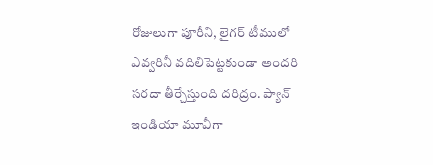రోజులుగా పూరీని, లైగర్ టీములో ఎవ్వరినీ వదిలిపెట్టకుండా అందరి సరదా తీర్చేస్తుంది దరిద్రం. ప్యాన్ ఇండియా మూవీగా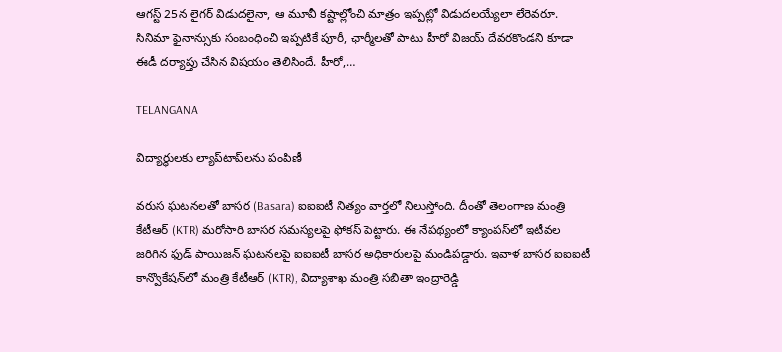ఆగస్ట్ 25న లైగర్ విడుదలైనా, ఆ మూవీ కష్టాల్లోంచి మాత్రం ఇప్పట్లో విడుదలయ్యేలా లేరెవరూ. సినిమా ఫైనాన్సుకు సంబంధించి ఇప్పటికే పూరీ, ఛార్మీలతో పాటు హీరో విజయ్ దేవరకొండని కూడా ఈడీ దర్యాప్తు చేసిన విషయం తెలిసిందే. హీరో,…

TELANGANA

విద్యార్థులకు ల్యాప్‌టాప్‌లను పంపిణీ

వరుస ఘటనలతో బాసర (Basara) ఐఐఐటీ నిత్యం వార్తలో నిలుస్తోంది. దీంతో తెలంగాణ మంత్రి కేటీఆర్ (KTR) మరోసారి బాసర సమస్యలపై ఫోకస్ పెట్టారు. ఈ నేపథ్యంలో క్యాంపస్‌లో ఇటీవల జరిగిన ఫుడ్ పాయిజన్ ఘటనలపై ఐఐఐటీ బాసర అధికారులపై మండిపడ్డారు. ఇవాళ బాసర ఐఐఐటీ కాన్వొకేషన్‌లో మంత్రి కేటీఆర్ (KTR), విద్యాశాఖ మంత్రి సబితా ఇంద్రారెడ్డి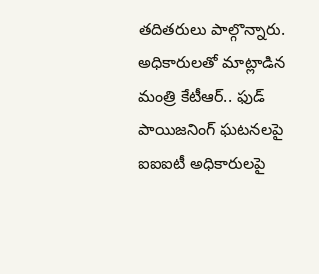తదితరులు పాల్గొన్నారు. అధికారులతో మాట్లాడిన మంత్రి కేటీఆర్.. ఫుడ్ పాయిజనింగ్ ఘటనలపై ఐఐఐటీ అధికారులపై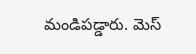మండిపడ్డారు. మెస్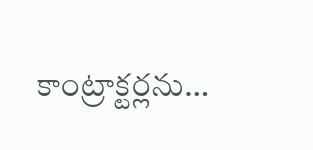కాంట్రాక్టర్లను…